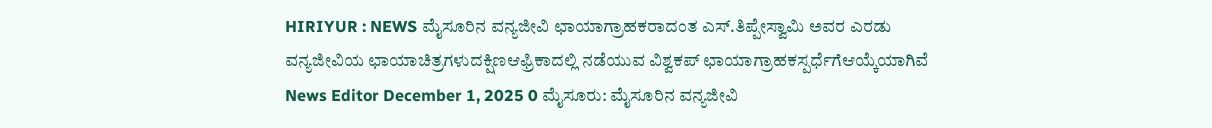HIRIYUR : NEWS ಮೈಸೂರಿನ ವನ್ಯಜೀವಿ ಛಾಯಾಗ್ರಾಹಕರಾದಂತ ಎಸ್.ತಿಪ್ಪೇಸ್ವಾಮಿ ಅವರ ಎರಡು ವನ್ಯಜೀವಿಯ ಛಾಯಾಚಿತ್ರಗಳುದಕ್ಷಿಣಆಫ್ರಿಕಾದಲ್ಲಿ ನಡೆಯುವ ವಿಶ್ವಕಪ್ ಛಾಯಾಗ್ರಾಹಕಸ್ಪರ್ಧೆಗೆಆಯ್ಕೆಯಾಗಿವೆ News Editor December 1, 2025 0 ಮೈಸೂರು: ಮೈಸೂರಿನ ವನ್ಯಜೀವಿ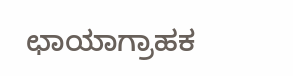ಛಾಯಾಗ್ರಾಹಕ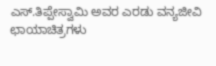ಎಸ್.ತಿಪ್ಪೇಸ್ವಾಮಿ ಅವರ ಎರಡು ವನ್ಯಜೀವಿ ಛಾಯಾಚಿತ್ರಗಳು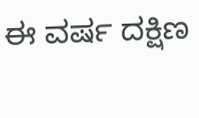ಈ ವರ್ಷ ದಕ್ಷಿಣ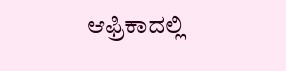ಆಫ್ರಿಕಾದಲ್ಲಿ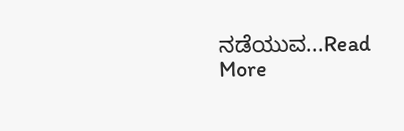ನಡೆಯುವ...Read More